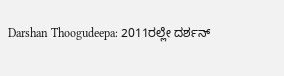Darshan Thoogudeepa: 2011ರಲ್ಲೇ ದರ್ಶನ್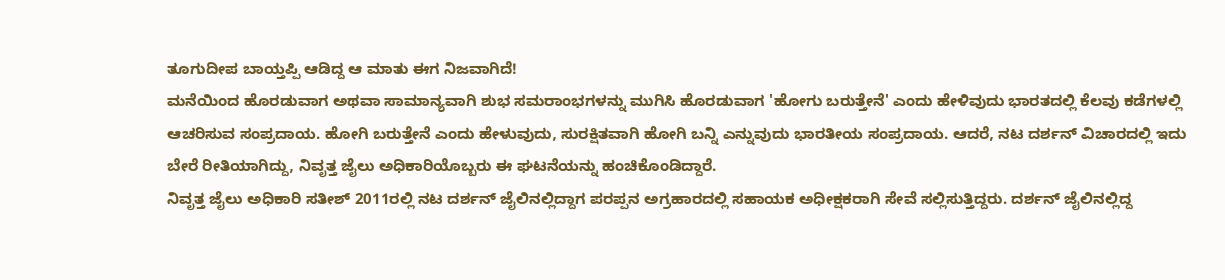ತೂಗುದೀಪ ಬಾಯ್ತಪ್ಪಿ ಆಡಿದ್ದ ಆ ಮಾತು ಈಗ ನಿಜವಾಗಿದೆ!
ಮನೆಯಿಂದ ಹೊರಡುವಾಗ ಅಥವಾ ಸಾಮಾನ್ಯವಾಗಿ ಶುಭ ಸಮರಾಂಭಗಳನ್ನು ಮುಗಿಸಿ ಹೊರಡುವಾಗ 'ಹೋಗು ಬರುತ್ತೇನೆ' ಎಂದು ಹೇಳಿವುದು ಭಾರತದಲ್ಲಿ ಕೆಲವು ಕಡೆಗಳಲ್ಲಿ ಆಚರಿಸುವ ಸಂಪ್ರದಾಯ. ಹೋಗಿ ಬರುತ್ತೇನೆ ಎಂದು ಹೇಳುವುದು, ಸುರಕ್ಷಿತವಾಗಿ ಹೋಗಿ ಬನ್ನಿ ಎನ್ನುವುದು ಭಾರತೀಯ ಸಂಪ್ರದಾಯ. ಆದರೆ, ನಟ ದರ್ಶನ್ ವಿಚಾರದಲ್ಲಿ ಇದು ಬೇರೆ ರೀತಿಯಾಗಿದ್ದು, ನಿವೃತ್ತ ಜೈಲು ಅಧಿಕಾರಿಯೊಬ್ಬರು ಈ ಘಟನೆಯನ್ನು ಹಂಚಿಕೊಂಡಿದ್ದಾರೆ.
ನಿವೃತ್ತ ಜೈಲು ಅಧಿಕಾರಿ ಸತೀಶ್ 2011ರಲ್ಲಿ ನಟ ದರ್ಶನ್ ಜೈಲಿನಲ್ಲಿದ್ದಾಗ ಪರಪ್ಪನ ಅಗ್ರಹಾರದಲ್ಲಿ ಸಹಾಯಕ ಅಧೀಕ್ಷಕರಾಗಿ ಸೇವೆ ಸಲ್ಲಿಸುತ್ತಿದ್ದರು. ದರ್ಶನ್ ಜೈಲಿನಲ್ಲಿದ್ದ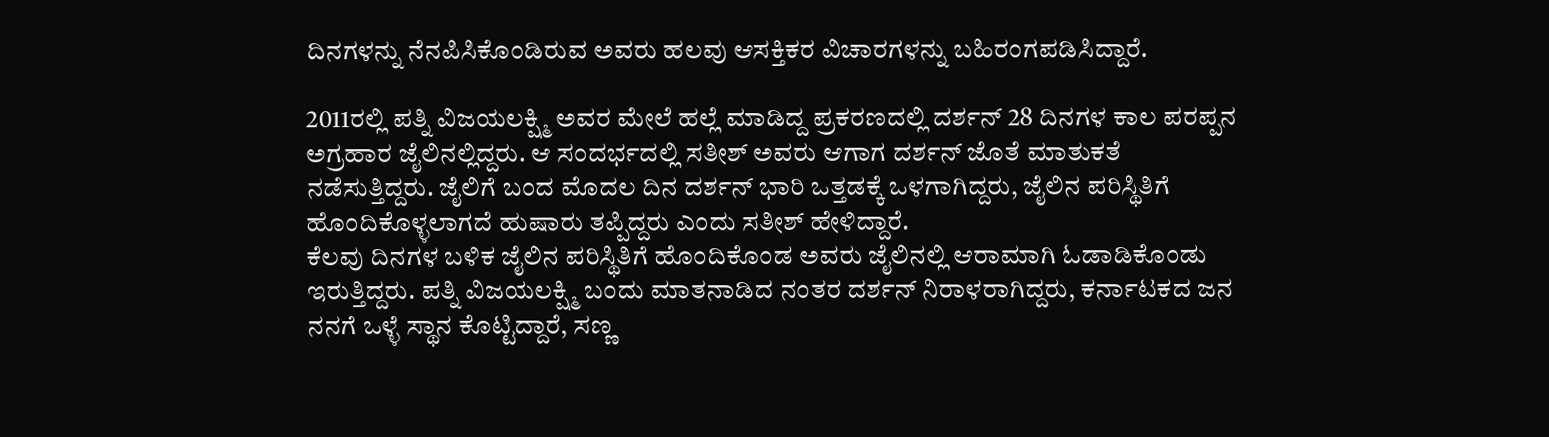ದಿನಗಳನ್ನು ನೆನಪಿಸಿಕೊಂಡಿರುವ ಅವರು ಹಲವು ಆಸಕ್ತಿಕರ ವಿಚಾರಗಳನ್ನು ಬಹಿರಂಗಪಡಿಸಿದ್ದಾರೆ.

2011ರಲ್ಲಿ ಪತ್ನಿ ವಿಜಯಲಕ್ಷ್ಮಿ ಅವರ ಮೇಲೆ ಹಲ್ಲೆ ಮಾಡಿದ್ದ ಪ್ರಕರಣದಲ್ಲಿ ದರ್ಶನ್ 28 ದಿನಗಳ ಕಾಲ ಪರಪ್ಪನ ಅಗ್ರಹಾರ ಜೈಲಿನಲ್ಲಿದ್ದರು. ಆ ಸಂದರ್ಭದಲ್ಲಿ ಸತೀಶ್ ಅವರು ಆಗಾಗ ದರ್ಶನ್ ಜೊತೆ ಮಾತುಕತೆ ನಡೆಸುತ್ತಿದ್ದರು. ಜೈಲಿಗೆ ಬಂದ ಮೊದಲ ದಿನ ದರ್ಶನ್ ಭಾರಿ ಒತ್ತಡಕ್ಕೆ ಒಳಗಾಗಿದ್ದರು, ಜೈಲಿನ ಪರಿಸ್ಥಿತಿಗೆ ಹೊಂದಿಕೊಳ್ಳಲಾಗದೆ ಹುಷಾರು ತಪ್ಪಿದ್ದರು ಎಂದು ಸತೀಶ್ ಹೇಳಿದ್ದಾರೆ.
ಕೆಲವು ದಿನಗಳ ಬಳಿಕ ಜೈಲಿನ ಪರಿಸ್ಥಿತಿಗೆ ಹೊಂದಿಕೊಂಡ ಅವರು ಜೈಲಿನಲ್ಲಿ ಆರಾಮಾಗಿ ಓಡಾಡಿಕೊಂಡು ಇರುತ್ತಿದ್ದರು. ಪತ್ನಿ ವಿಜಯಲಕ್ಷ್ಮಿ ಬಂದು ಮಾತನಾಡಿದ ನಂತರ ದರ್ಶನ್ ನಿರಾಳರಾಗಿದ್ದರು, ಕರ್ನಾಟಕದ ಜನ ನನಗೆ ಒಳ್ಳೆ ಸ್ಥಾನ ಕೊಟ್ಟಿದ್ದಾರೆ, ಸಣ್ಣ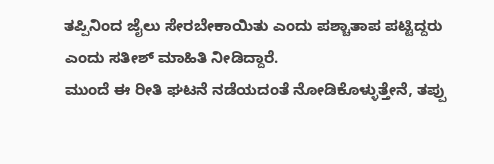ತಪ್ಪಿನಿಂದ ಜೈಲು ಸೇರಬೇಕಾಯಿತು ಎಂದು ಪಶ್ಚಾತಾಪ ಪಟ್ಟಿದ್ದರು ಎಂದು ಸತೀಶ್ ಮಾಹಿತಿ ನೀಡಿದ್ದಾರೆ.
ಮುಂದೆ ಈ ರೀತಿ ಘಟನೆ ನಡೆಯದಂತೆ ನೋಡಿಕೊಳ್ಳುತ್ತೇನೆ, ತಪ್ಪು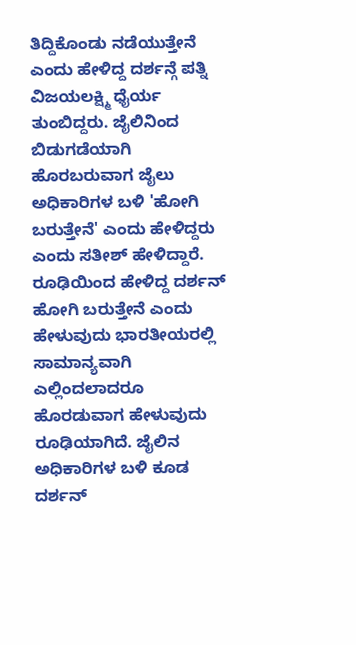ತಿದ್ದಿಕೊಂಡು ನಡೆಯುತ್ತೇನೆ ಎಂದು ಹೇಳಿದ್ದ ದರ್ಶನ್ಗೆ ಪತ್ನಿ ವಿಜಯಲಕ್ಷ್ಮಿ ಧೈರ್ಯ ತುಂಬಿದ್ದರು. ಜೈಲಿನಿಂದ ಬಿಡುಗಡೆಯಾಗಿ ಹೊರಬರುವಾಗ ಜೈಲು ಅಧಿಕಾರಿಗಳ ಬಳಿ 'ಹೋಗಿ ಬರುತ್ತೇನೆ' ಎಂದು ಹೇಳಿದ್ದರು ಎಂದು ಸತೀಶ್ ಹೇಳಿದ್ದಾರೆ.
ರೂಢಿಯಿಂದ ಹೇಳಿದ್ದ ದರ್ಶನ್
ಹೋಗಿ ಬರುತ್ತೇನೆ ಎಂದು ಹೇಳುವುದು ಭಾರತೀಯರಲ್ಲಿ ಸಾಮಾನ್ಯವಾಗಿ ಎಲ್ಲಿಂದಲಾದರೂ ಹೊರಡುವಾಗ ಹೇಳುವುದು ರೂಢಿಯಾಗಿದೆ. ಜೈಲಿನ ಅಧಿಕಾರಿಗಳ ಬಳಿ ಕೂಡ ದರ್ಶನ್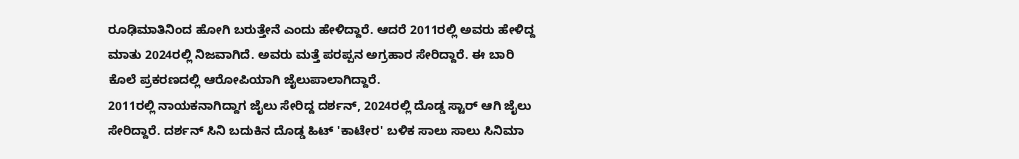ರೂಢಿಮಾತಿನಿಂದ ಹೋಗಿ ಬರುತ್ತೇನೆ ಎಂದು ಹೇಳಿದ್ದಾರೆ. ಆದರೆ 2011ರಲ್ಲಿ ಅವರು ಹೇಳಿದ್ದ ಮಾತು 2024ರಲ್ಲಿ ನಿಜವಾಗಿದೆ. ಅವರು ಮತ್ತೆ ಪರಪ್ಪನ ಅಗ್ರಹಾರ ಸೇರಿದ್ದಾರೆ. ಈ ಬಾರಿ ಕೊಲೆ ಪ್ರಕರಣದಲ್ಲಿ ಆರೋಪಿಯಾಗಿ ಜೈಲುಪಾಲಾಗಿದ್ದಾರೆ.
2011ರಲ್ಲಿ ನಾಯಕನಾಗಿದ್ದಾಗ ಜೈಲು ಸೇರಿದ್ದ ದರ್ಶನ್, 2024ರಲ್ಲಿ ದೊಡ್ಡ ಸ್ಟಾರ್ ಆಗಿ ಜೈಲು ಸೇರಿದ್ದಾರೆ. ದರ್ಶನ್ ಸಿನಿ ಬದುಕಿನ ದೊಡ್ಡ ಹಿಟ್ 'ಕಾಟೇರ' ಬಳಿಕ ಸಾಲು ಸಾಲು ಸಿನಿಮಾ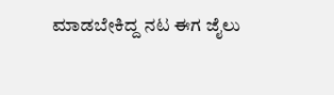ಮಾಡಬೇಕಿದ್ದ ನಟ ಈಗ ಜೈಲು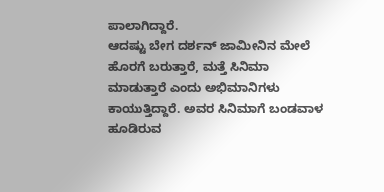ಪಾಲಾಗಿದ್ದಾರೆ.
ಆದಷ್ಟು ಬೇಗ ದರ್ಶನ್ ಜಾಮೀನಿನ ಮೇಲೆ ಹೊರಗೆ ಬರುತ್ತಾರೆ, ಮತ್ತೆ ಸಿನಿಮಾ ಮಾಡುತ್ತಾರೆ ಎಂದು ಅಭಿಮಾನಿಗಳು ಕಾಯುತ್ತಿದ್ದಾರೆ. ಅವರ ಸಿನಿಮಾಗೆ ಬಂಡವಾಳ ಹೂಡಿರುವ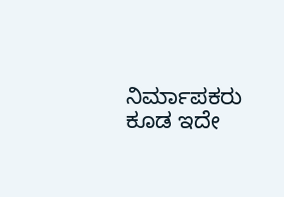ನಿರ್ಮಾಪಕರು ಕೂಡ ಇದೇ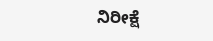ನಿರೀಕ್ಷೆ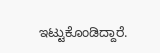ಇಟ್ಟುಕೊಂಡಿದ್ದಾರೆ.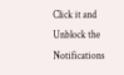Click it and Unblock the Notifications